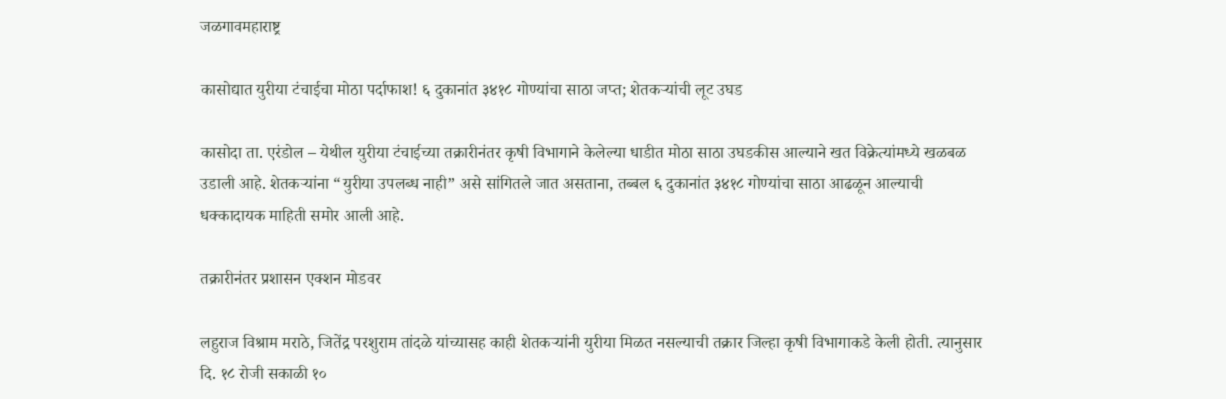जळगावमहाराष्ट्र

कासोद्यात युरीया टंचाईचा मोठा पर्दाफाश! ६ दुकानांत ३४१८ गोण्यांचा साठा जप्त; शेतकऱ्यांची लूट उघड

कासोदा ता. एरंडोल – येथील युरीया टंचाईच्या तक्रारीनंतर कृषी विभागाने केलेल्या धाडीत मोठा साठा उघडकीस आल्याने खत विक्रेत्यांमध्ये खळबळ उडाली आहे. शेतकऱ्यांना “युरीया उपलब्ध नाही” असे सांगितले जात असताना, तब्बल ६ दुकानांत ३४१८ गोण्यांचा साठा आढळून आल्याची धक्कादायक माहिती समोर आली आहे.

तक्रारीनंतर प्रशासन एक्शन मोडवर

लहुराज विश्राम मराठे, जितेंद्र परशुराम तांदळे यांच्यासह काही शेतकऱ्यांनी युरीया मिळत नसल्याची तक्रार जिल्हा कृषी विभागाकडे केली होती. त्यानुसार दि. १८ रोजी सकाळी १०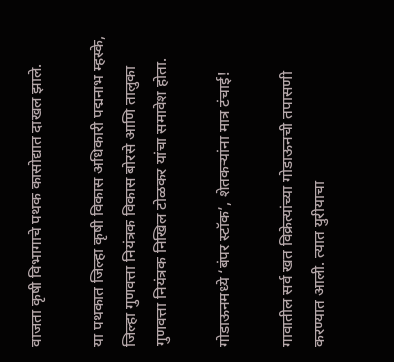वाजता कृषी विभागाचे पथक कासोद्यात दाखल झाले.

या पथकात जिल्हा कृषी विकास अधिकारी पद्मनाभ म्हस्के, जिल्हा गुणवत्ता नियंत्रक विकास बोरसे आणि तालुका गुणवत्ता नियंत्रक निखिल टोळकर यांचा समावेश होता.

गोडाऊनमध्ये ‘बंपर स्टॉक’, शेतकऱ्यांना मात्र टंचाई!

गावातील सर्व खत विक्रेत्यांच्या गोडाऊनची तपासणी करण्यात आली. त्यात युरीयाचा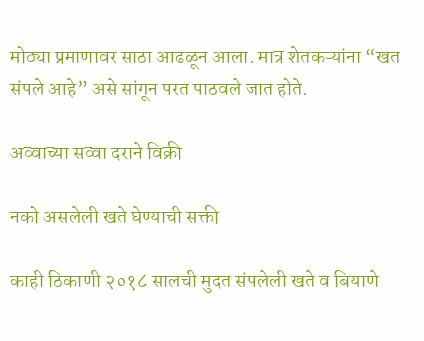मोठ्या प्रमाणावर साठा आढळून आला. मात्र शेतकऱ्यांना “खत संपले आहे” असे सांगून परत पाठवले जात होते.

अव्वाच्या सव्वा दराने विक्री

नको असलेली खते घेण्याची सक्ती

काही ठिकाणी २०१८ सालची मुदत संपलेली खते व बियाणे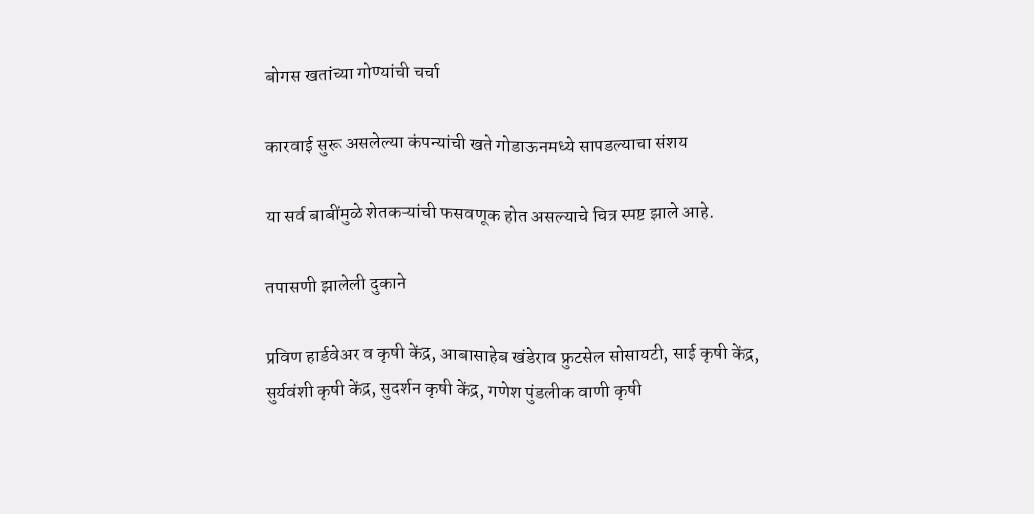बोगस खतांच्या गोण्यांची चर्चा

कारवाई सुरू असलेल्या कंपन्यांची खते गोडाऊनमध्ये सापडल्याचा संशय

या सर्व बाबींमुळे शेतकऱ्यांची फसवणूक होत असल्याचे चित्र स्पष्ट झाले आहे.

तपासणी झालेली दुकाने

प्रविण हार्डवेअर व कृषी केंद्र, आबासाहेब खंडेराव फ्रुटसेल सोसायटी, साई कृषी केंद्र, सुर्यवंशी कृषी केंद्र, सुदर्शन कृषी केंद्र, गणेश पुंडलीक वाणी कृषी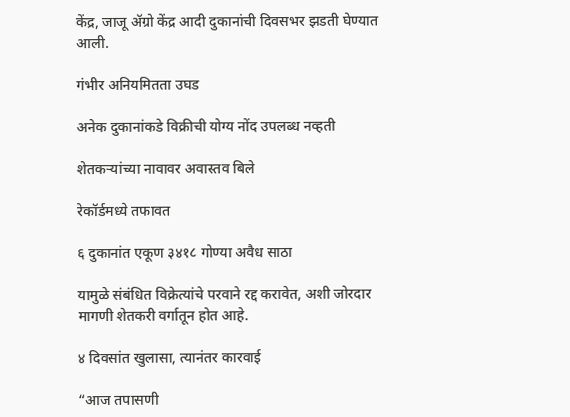केंद्र, जाजू ॲग्रो केंद्र आदी दुकानांची दिवसभर झडती घेण्यात आली.

गंभीर अनियमितता उघड

अनेक दुकानांकडे विक्रीची योग्य नोंद उपलब्ध नव्हती

शेतकऱ्यांच्या नावावर अवास्तव बिले

रेकॉर्डमध्ये तफावत

६ दुकानांत एकूण ३४१८ गोण्या अवैध साठा

यामुळे संबंधित विक्रेत्यांचे परवाने रद्द करावेत, अशी जोरदार मागणी शेतकरी वर्गातून होत आहे.

४ दिवसांत खुलासा, त्यानंतर कारवाई

“आज तपासणी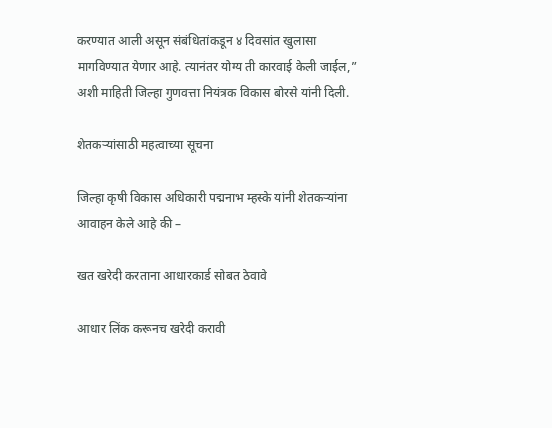करण्यात आली असून संबंधितांकडून ४ दिवसांत खुलासा मागविण्यात येणार आहे. त्यानंतर योग्य ती कारवाई केली जाईल,” अशी माहिती जिल्हा गुणवत्ता नियंत्रक विकास बोरसे यांनी दिली.

शेतकऱ्यांसाठी महत्वाच्या सूचना

जिल्हा कृषी विकास अधिकारी पद्मनाभ म्हस्के यांनी शेतकऱ्यांना आवाहन केले आहे की –

खत खरेदी करताना आधारकार्ड सोबत ठेवावे

आधार लिंक करूनच खरेदी करावी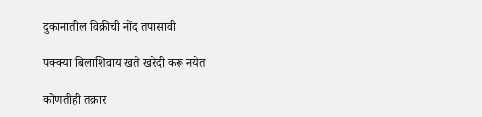दुकानातील विक्रीची नोंद तपासावी

पक्क्या बिलाशिवाय खते खरेदी करू नयेत

कोणतीही तक्रार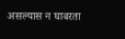असल्यास न घाबरता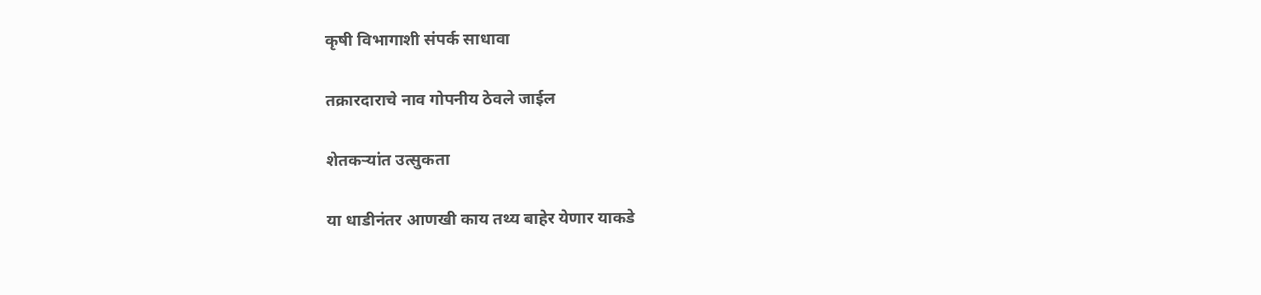कृषी विभागाशी संपर्क साधावा

तक्रारदाराचे नाव गोपनीय ठेवले जाईल

शेतकऱ्यांत उत्सुकता

या धाडीनंतर आणखी काय तथ्य बाहेर येणार याकडे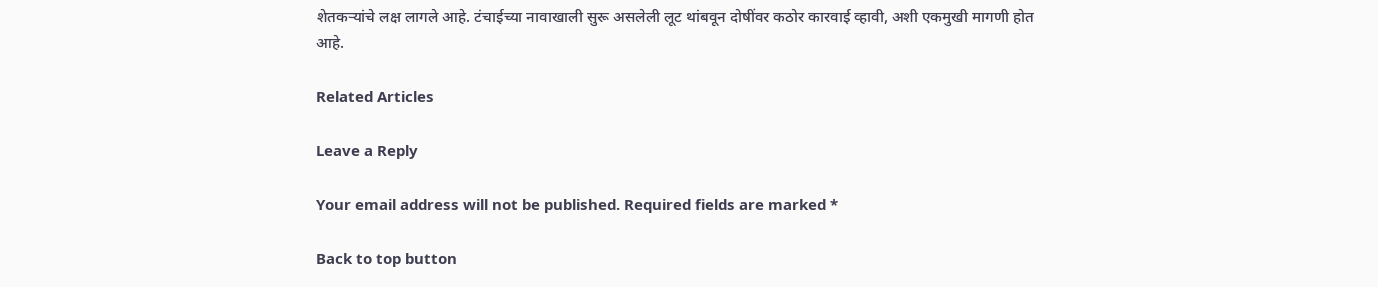शेतकऱ्यांचे लक्ष लागले आहे. टंचाईच्या नावाखाली सुरू असलेली लूट थांबवून दोषींवर कठोर कारवाई व्हावी, अशी एकमुखी मागणी होत आहे.

Related Articles

Leave a Reply

Your email address will not be published. Required fields are marked *

Back to top button